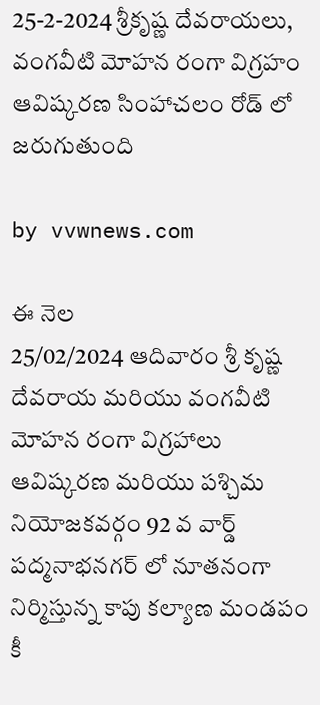25-2-2024 శ్రీకృష్ణ దేవరాయలు, వంగవీటి మోహన రంగా విగ్రహం ఆవిష్కరణ సింహాచలం రోడ్ లో జరుగుతుంది

by vvwnews.com

ఈ నెల
25/02/2024 ఆదివారం శ్రీ కృష్ణ దేవరాయ మరియు వంగవీటి మోహన రంగా విగ్రహాలు ఆవిష్కరణ మరియు పశ్చిమ నియోజకవర్గం 92 వ వార్డ్ పద్మనాభనగర్ లో నూతనంగా నిర్మిస్తున్న కాపు కల్యాణ మండపం కీ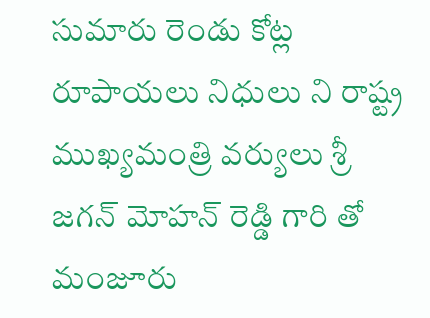సుమారు రెండు కోట్ల రూపాయలు నిధులు ని రాష్ట్ర ముఖ్యమంత్రి వర్యులు శ్రీ జగన్ మోహన్ రెడ్డి గారి తో మంజూరు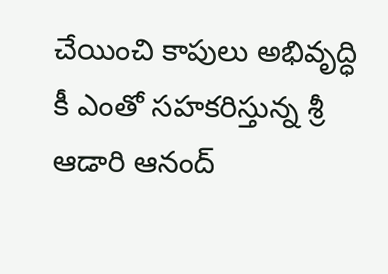చేయించి కాపులు అభివృద్ధి కీ ఎంతో సహకరిస్తున్న శ్రీ ఆడారి ఆనంద్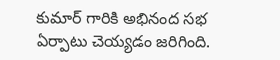కుమార్ గారికి అభినంద సభ ఏర్పాటు చెయ్యడం జరిగింది.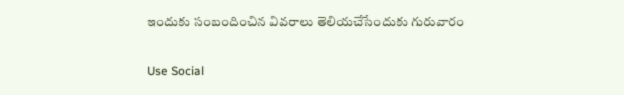ఇందుకు సంబందించిన వివరాలు తెలియచేసేందుకు గురువారం

Use Social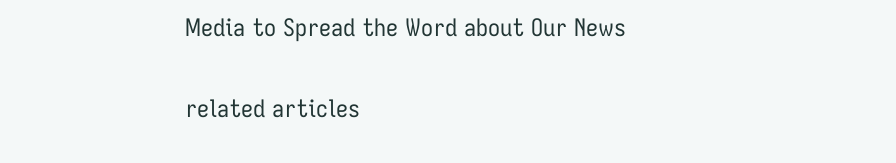Media to Spread the Word about Our News

related articles